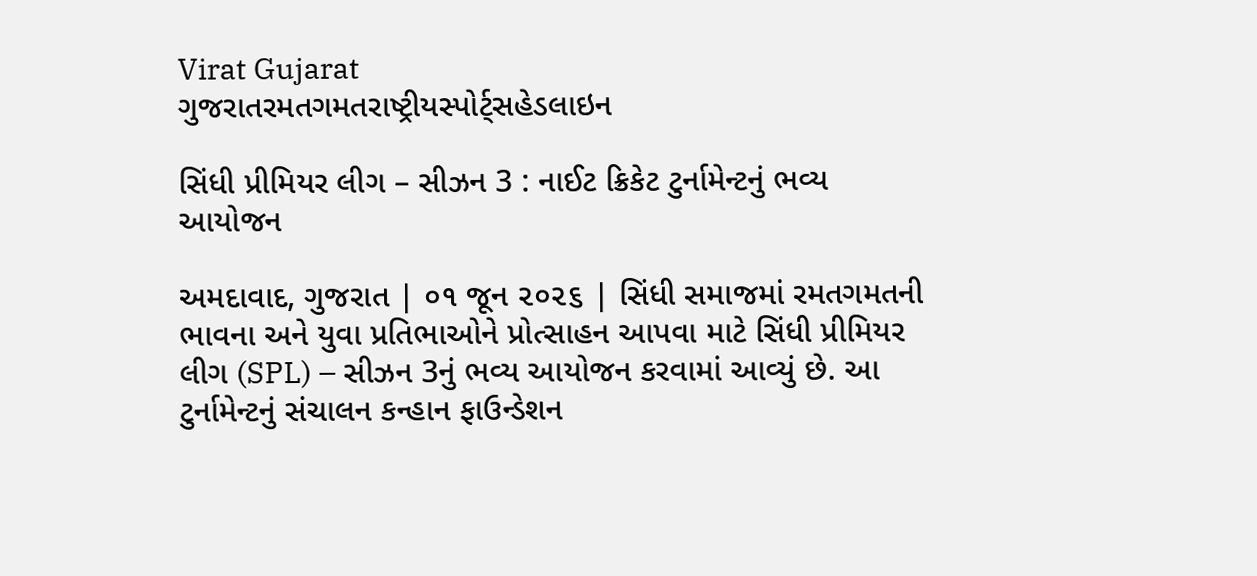Virat Gujarat
ગુજરાતરમતગમતરાષ્ટ્રીયસ્પોર્ટ્સહેડલાઇન

સિંધી પ્રીમિયર લીગ – સીઝન 3 : નાઈટ ક્રિકેટ ટુર્નામેન્ટનું ભવ્ય આયોજન

અમદાવાદ, ગુજરાત | ૦૧ જૂન ૨૦૨૬ | સિંધી સમાજમાં રમતગમતની ભાવના અને યુવા પ્રતિભાઓને પ્રોત્સાહન આપવા માટે સિંધી પ્રીમિયર લીગ (SPL) – સીઝન 3નું ભવ્ય આયોજન કરવામાં આવ્યું છે. આ ટુર્નામેન્ટનું સંચાલન કન્હાન ફાઉન્ડેશન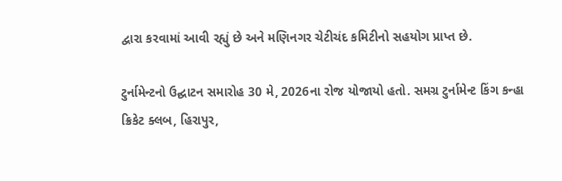દ્વારા કરવામાં આવી રહ્યું છે અને મણિનગર ચેટીચંદ કમિટીનો સહયોગ પ્રાપ્ત છે.

ટુર્નામેન્ટનો ઉદ્ઘાટન સમારોહ 30 મે, 2026ના રોજ યોજાયો હતો. સમગ્ર ટુર્નામેન્ટ કિંગ કન્હા ક્રિકેટ ક્લબ, હિરાપુર,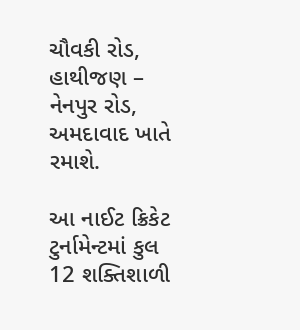ચૌવકી રોડ, હાથીજણ – નેનપુર રોડ, અમદાવાદ ખાતે રમાશે.

આ નાઈટ ક્રિકેટ ટુર્નામેન્ટમાં કુલ 12 શક્તિશાળી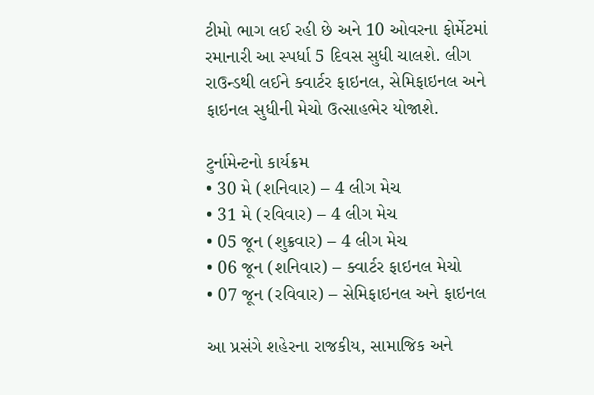ટીમો ભાગ લઈ રહી છે અને 10 ઓવરના ફોર્મેટમાં રમાનારી આ સ્પર્ધા 5 દિવસ સુધી ચાલશે. લીગ રાઉન્ડથી લઈને ક્વાર્ટર ફાઇનલ, સેમિફાઇનલ અને ફાઇનલ સુધીની મેચો ઉત્સાહભેર યોજાશે.

ટુર્નામેન્ટનો કાર્યક્રમ
• 30 મે (શનિવાર) – 4 લીગ મેચ
• 31 મે (રવિવાર) – 4 લીગ મેચ
• 05 જૂન (શુક્રવાર) – 4 લીગ મેચ
• 06 જૂન (શનિવાર) – ક્વાર્ટર ફાઇનલ મેચો
• 07 જૂન (રવિવાર) – સેમિફાઇનલ અને ફાઇનલ

આ પ્રસંગે શહેરના રાજકીય, સામાજિક અને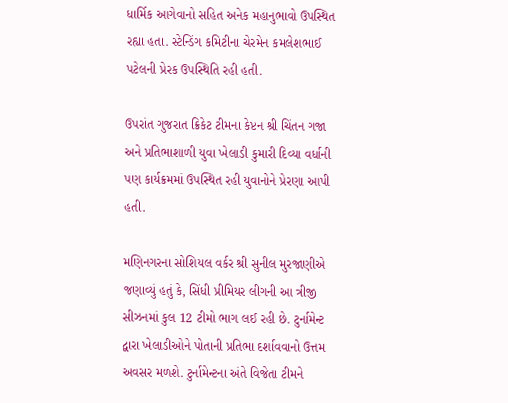ધાર્મિક આગેવાનો સહિત અનેક મહાનુભાવો ઉપસ્થિત રહ્યા હતા. સ્ટેન્ડિંગ કમિટીના ચેરમેન કમલેશભાઈ પટેલની પ્રેરક ઉપસ્થિતિ રહી હતી.

ઉપરાંત ગુજરાત ક્રિકેટ ટીમના કેપ્ટન શ્રી ચિંતન ગજા અને પ્રતિભાશાળી યુવા ખેલાડી કુમારી દિવ્યા વર્ધાની પણ કાર્યક્રમમાં ઉપસ્થિત રહી યુવાનોને પ્રેરણા આપી હતી.

મણિનગરના સોશિયલ વર્કર શ્રી સુનીલ મુરજાણીએ જણાવ્યું હતું કે, સિંધી પ્રીમિયર લીગની આ ત્રીજી સીઝનમાં કુલ 12 ટીમો ભાગ લઈ રહી છે. ટુર્નામેન્ટ દ્વારા ખેલાડીઓને પોતાની પ્રતિભા દર્શાવવાનો ઉત્તમ અવસર મળશે. ટુર્નામેન્ટના અંતે વિજેતા ટીમને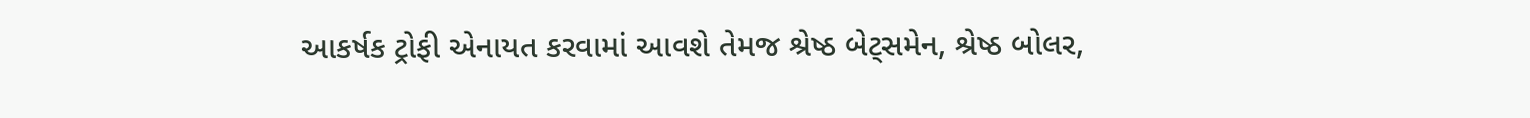આકર્ષક ટ્રોફી એનાયત કરવામાં આવશે તેમજ શ્રેષ્ઠ બેટ્સમેન, શ્રેષ્ઠ બોલર,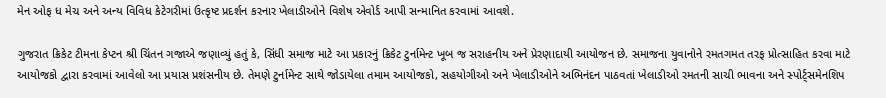મેન ઓફ ધ મેચ અને અન્ય વિવિધ કેટેગરીમાં ઉત્કૃષ્ટ પ્રદર્શન કરનાર ખેલાડીઓને વિશેષ એવોર્ડ આપી સન્માનિત કરવામાં આવશે.

ગુજરાત ક્રિકેટ ટીમના કેપ્ટન શ્રી ચિંતન ગજાએ જણાવ્યું હતું કે, સિંધી સમાજ માટે આ પ્રકારનું ક્રિકેટ ટુર્નામેન્ટ ખૂબ જ સરાહનીય અને પ્રેરણાદાયી આયોજન છે. સમાજના યુવાનોને રમતગમત તરફ પ્રોત્સાહિત કરવા માટે આયોજકો દ્વારા કરવામાં આવેલો આ પ્રયાસ પ્રશંસનીય છે. તેમણે ટુર્નામેન્ટ સાથે જોડાયેલા તમામ આયોજકો, સહયોગીઓ અને ખેલાડીઓને અભિનંદન પાઠવતાં ખેલાડીઓ રમતની સાચી ભાવના અને સ્પોર્ટ્સમેનશિપ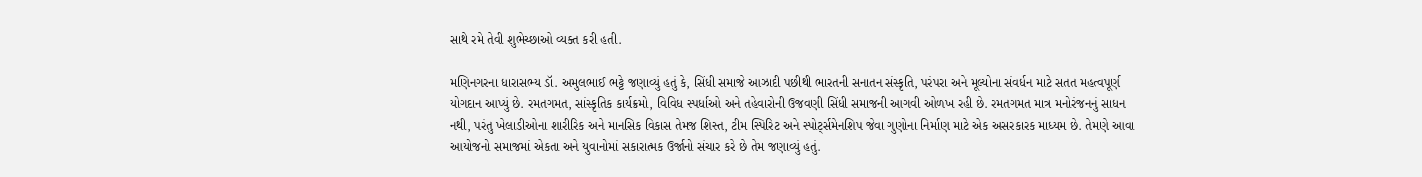સાથે રમે તેવી શુભેચ્છાઓ વ્યક્ત કરી હતી.

મણિનગરના ધારાસભ્ય ડૉ. અમુલભાઈ ભટ્ટે જણાવ્યું હતું કે, સિંધી સમાજે આઝાદી પછીથી ભારતની સનાતન સંસ્કૃતિ, પરંપરા અને મૂલ્યોના સંવર્ધન માટે સતત મહત્વપૂર્ણ યોગદાન આપ્યું છે. રમતગમત, સાંસ્કૃતિક કાર્યક્રમો, વિવિધ સ્પર્ધાઓ અને તહેવારોની ઉજવણી સિંધી સમાજની આગવી ઓળખ રહી છે. રમતગમત માત્ર મનોરંજનનું સાધન નથી, પરંતુ ખેલાડીઓના શારીરિક અને માનસિક વિકાસ તેમજ શિસ્ત, ટીમ સ્પિરિટ અને સ્પોર્ટ્સમેનશિપ જેવા ગુણોના નિર્માણ માટે એક અસરકારક માધ્યમ છે. તેમણે આવા આયોજનો સમાજમાં એકતા અને યુવાનોમાં સકારાત્મક ઉર્જાનો સંચાર કરે છે તેમ જણાવ્યું હતું.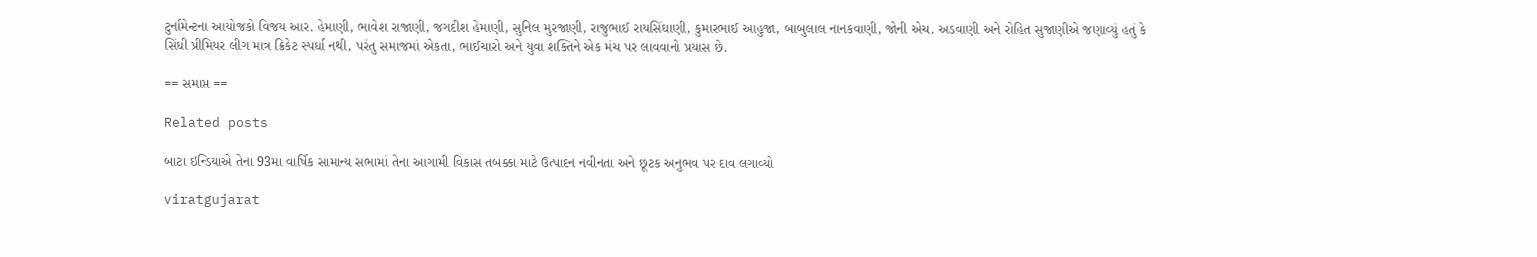ટુર્નામેન્ટના આયોજકો વિજય આર. હેમાણી, ભાવેશ રાજાણી, જગદીશ હેમાણી, સુનિલ મુરજાણી, રાજુભાઈ રાયસિંઘાણી, કુમારભાઈ આહુજા, બાબુલાલ નાનકવાણી, જોની એચ. અડવાણી અને રોહિત સુજાણીએ જણાવ્યું હતું કે સિંધી પ્રીમિયર લીગ માત્ર ક્રિકેટ સ્પર્ધા નથી, પરંતુ સમાજમાં એકતા, ભાઈચારો અને યુવા શક્તિને એક મંચ પર લાવવાનો પ્રયાસ છે.

== સમાપ્ત ==

Related posts

બાટા ઇન્ડિયાએ તેના 93મા વાર્ષિક સામાન્ય સભામાં તેના આગામી વિકાસ તબક્કા માટે ઉત્પાદન નવીનતા અને છૂટક અનુભવ પર દાવ લગાવ્યો

viratgujarat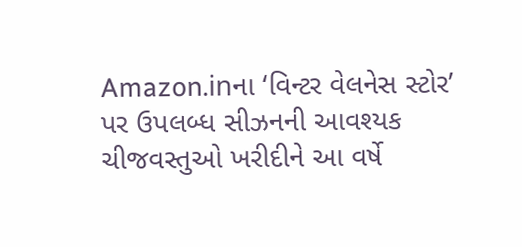Amazon.inના ‘વિન્ટર વેલનેસ સ્ટોર’ પર ઉપલબ્ધ સીઝનની આવશ્યક ચીજવસ્તુઓ ખરીદીને આ વર્ષે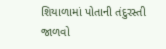શિયાળામાં પોતાની તંદુરસ્તી જાળવો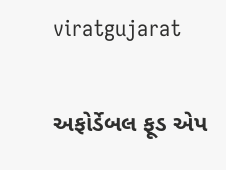viratgujarat

અફોર્ડેબલ ફૂડ એપ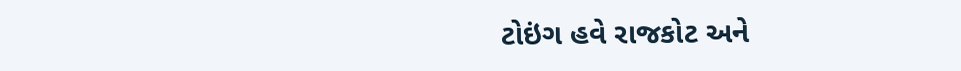ટોઇંગ હવે રાજકોટ અને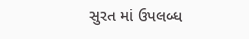સુરત માં ઉપલબ્ધ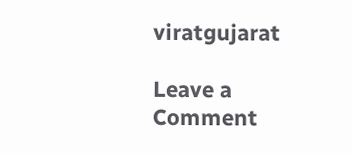viratgujarat

Leave a Comment